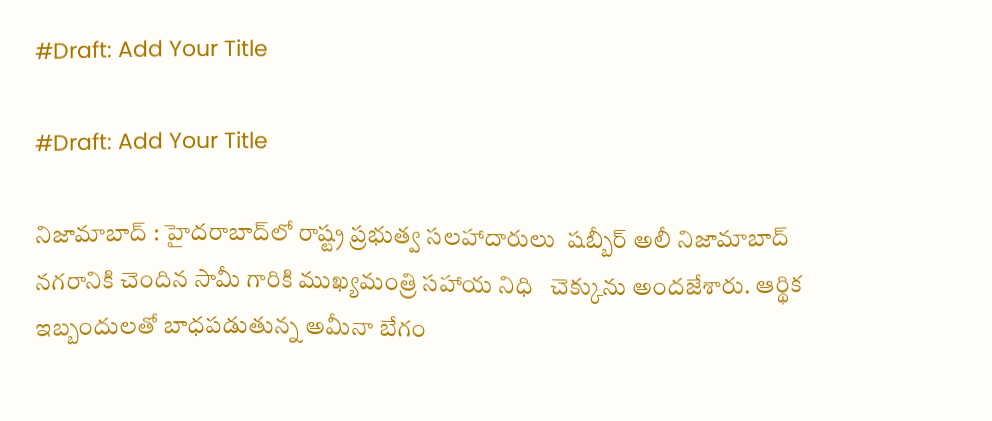#Draft: Add Your Title

#Draft: Add Your Title

నిజామాబాద్ : హైదరాబాద్‌లో రాష్ట్ర ప్రభుత్వ సలహాదారులు  షబ్బీర్ అలీ నిజామాబాద్ నగరానికి చెందిన సామీ గారికి ముఖ్యమంత్రి సహాయ నిధి   చెక్కును అందజేశారు. ఆర్థిక ఇబ్బందులతో బాధపడుతున్న అమీనా బేగం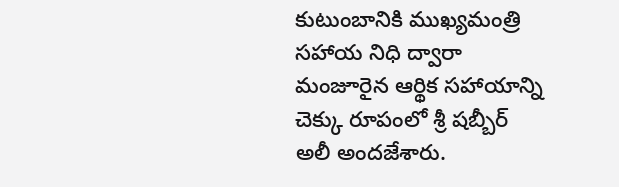కుటుంబానికి ముఖ్యమంత్రి సహాయ నిధి ద్వారా మంజూరైన ఆర్థిక సహాయాన్ని చెక్కు రూపంలో శ్రీ షబ్బీర్ అలీ అందజేశారు.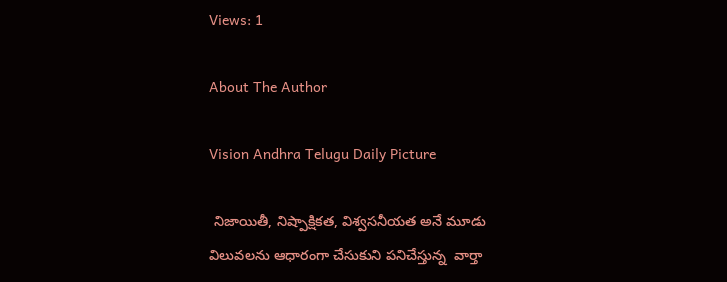Views: 1

About The Author

Vision Andhra Telugu Daily Picture

 నిజాయితీ, నిష్పాక్షికత, విశ్వసనీయత అనే మూడు విలువలను ఆధారంగా చేసుకుని పనిచేస్తున్న  వార్తా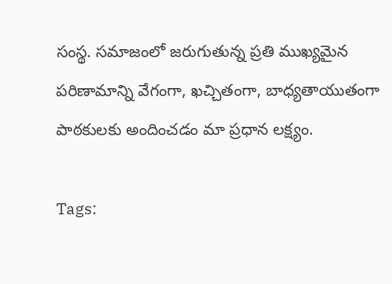సంస్థ. సమాజంలో జరుగుతున్న ప్రతి ముఖ్యమైన పరిణామాన్ని వేగంగా, ఖచ్చితంగా, బాధ్యతాయుతంగా పాఠకులకు అందించడం మా ప్రధాన లక్ష్యం.

Tags: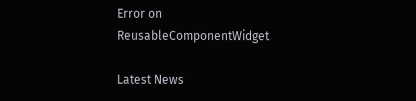Error on ReusableComponentWidget

Latest News